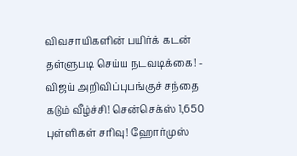விவசாயிகளின் பயிர்க் கடன் தள்ளுபடி செய்ய நடவடிக்கை! - விஜய் அறிவிப்புபங்குச் சந்தை கடும் வீழ்ச்சி! சென்செக்ஸ் 1,650 புள்ளிகள் சரிவு! ஹோர்முஸ்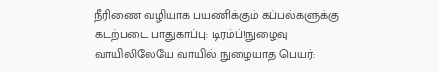நீரிணை வழியாக பயணிக்கும் கப்பல்களுக்கு கடற்படை பாதுகாப்பு: டிரம்ப்!நுழைவு வாயிலிலேயே வாயில் நுழையாத பெயர்: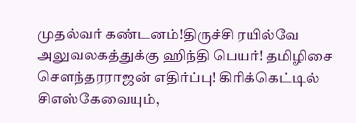முதல்வர் கண்டனம்!திருச்சி ரயில்வே அலுவலகத்துக்கு ஹிந்தி பெயர்! தமிழிசை செளந்தரராஜன் எதிர்ப்பு! கிரிக்கெட்டில் சிஎஸ்கேவையும்,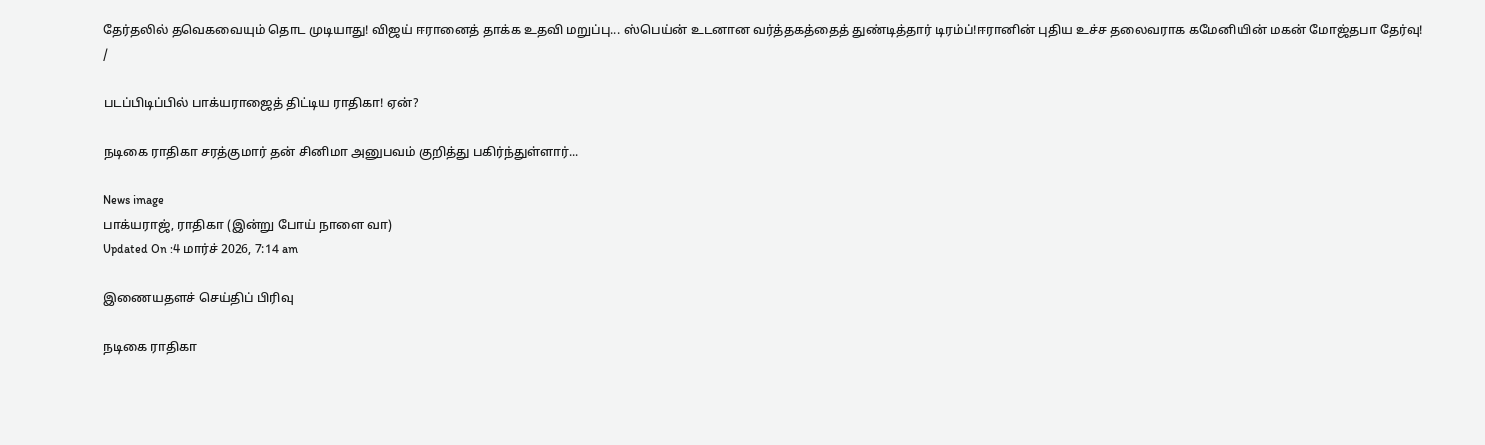தேர்தலில் தவெகவையும் தொட முடியாது! விஜய் ஈரானைத் தாக்க உதவி மறுப்பு... ஸ்பெய்ன் உடனான வர்த்தகத்தைத் துண்டித்தார் டிரம்ப்!ஈரானின் புதிய உச்ச தலைவராக கமேனியின் மகன் மோஜ்தபா தேர்வு!
/

படப்பிடிப்பில் பாக்யராஜைத் திட்டிய ராதிகா! ஏன்?

நடிகை ராதிகா சரத்குமார் தன் சினிமா அனுபவம் குறித்து பகிர்ந்துள்ளார்...

News image
பாக்யராஜ், ராதிகா (இன்று போய் நாளை வா)
Updated On :4 மார்ச் 2026, 7:14 am

இணையதளச் செய்திப் பிரிவு

நடிகை ராதிகா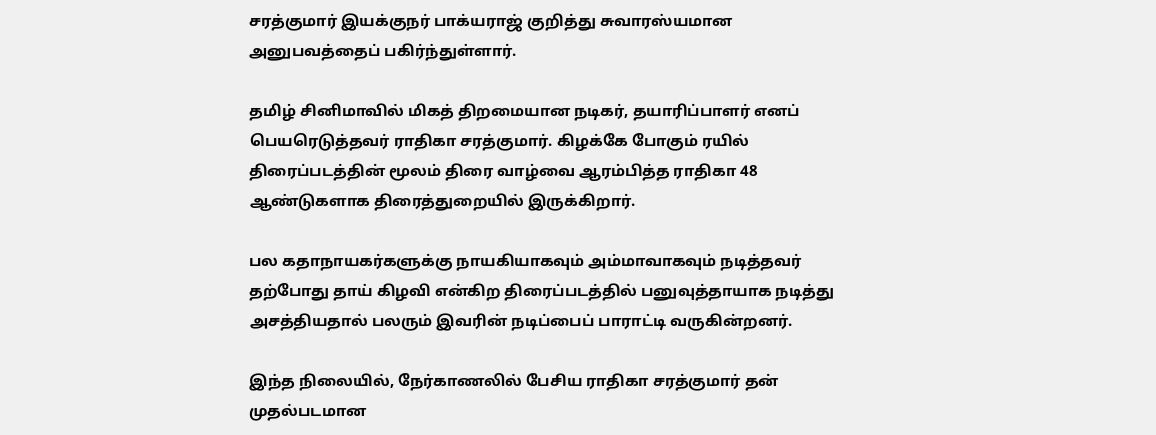சரத்குமார் இயக்குநர் பாக்யராஜ் குறித்து சுவாரஸ்யமான அனுபவத்தைப் பகிர்ந்துள்ளார்.

தமிழ் சினிமாவில் மிகத் திறமையான நடிகர், தயாரிப்பாளர் எனப் பெயரெடுத்தவர் ராதிகா சரத்குமார். கிழக்கே போகும் ரயில் திரைப்படத்தின் மூலம் திரை வாழ்வை ஆரம்பித்த ராதிகா 48 ஆண்டுகளாக திரைத்துறையில் இருக்கிறார்.

பல கதாநாயகர்களுக்கு நாயகியாகவும் அம்மாவாகவும் நடித்தவர் தற்போது தாய் கிழவி என்கிற திரைப்படத்தில் பனுவுத்தாயாக நடித்து அசத்தியதால் பலரும் இவரின் நடிப்பைப் பாராட்டி வருகின்றனர்.

இந்த நிலையில், நேர்காணலில் பேசிய ராதிகா சரத்குமார் தன் முதல்படமான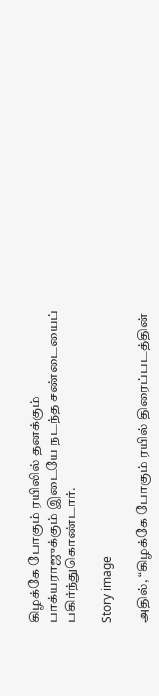கிழக்கே போகும் ரயிலில் தனக்கும் பாக்யராஜுக்கும் இடையே நடந்த சண்டையைப் பகிர்ந்துகொண்டார்.

Story image

அதில், “கிழக்கே போகும் ரயில் திரைப்படத்தின்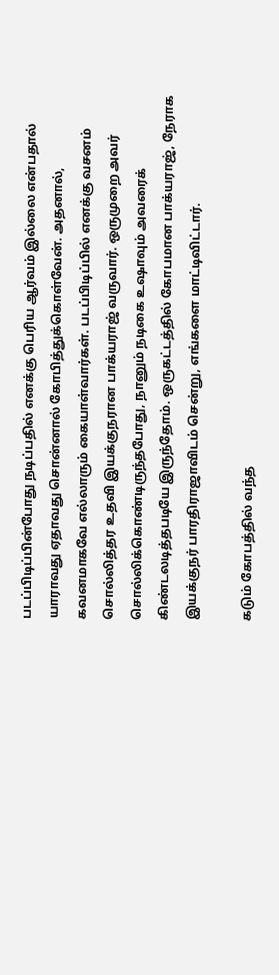படப்பிடிப்பின்போது நடிப்பதில் எனக்கு பெரிய ஆர்வம் இல்லை என்பதால் யாராவது ஏதாவது சொன்னால் கோபித்துக்கொள்வேன். அதனால், கவனமாகவே எல்லாரும் கையாள்வார்கள். படப்பிடிப்பில் எனக்கு வசனம் சொல்லித்தர உதவி இயக்குநரான பாக்யராஜ் வருவார். ஒருமுறை அவர் சொல்லிக்கொண்டிருந்தபோது, நானும் நடிகை உஷாவும் அவரைக் கிண்டலடித்தபடியே இருந்தோம். ஒருகட்டத்தில் கோபமான பாக்யராஜ், நேராக இயக்குநர் பாரதிராஜாவிடம் சென்று, எங்களை மாட்டிவிட்டார்.

கடும் கோபத்தில் வந்த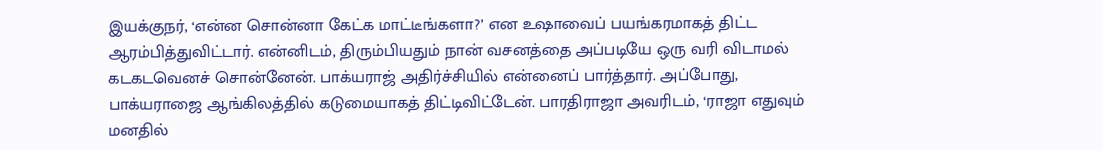இயக்குநர், ‘என்ன சொன்னா கேட்க மாட்டீங்களா?’ என உஷாவைப் பயங்கரமாகத் திட்ட ஆரம்பித்துவிட்டார். என்னிடம், திரும்பியதும் நான் வசனத்தை அப்படியே ஒரு வரி விடாமல் கடகடவெனச் சொன்னேன். பாக்யராஜ் அதிர்ச்சியில் என்னைப் பார்த்தார். அப்போது, பாக்யராஜை ஆங்கிலத்தில் கடுமையாகத் திட்டிவிட்டேன். பாரதிராஜா அவரிடம், ‘ராஜா எதுவும் மனதில்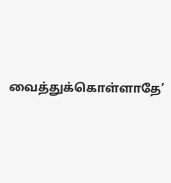வைத்துக்கொள்ளாதே’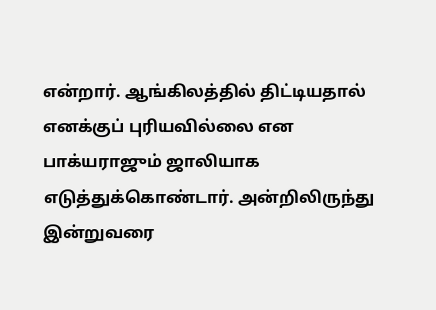என்றார். ஆங்கிலத்தில் திட்டியதால் எனக்குப் புரியவில்லை என பாக்யராஜும் ஜாலியாக எடுத்துக்கொண்டார். அன்றிலிருந்து இன்றுவரை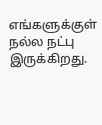எங்களுக்குள் நல்ல நட்பு இருக்கிறது.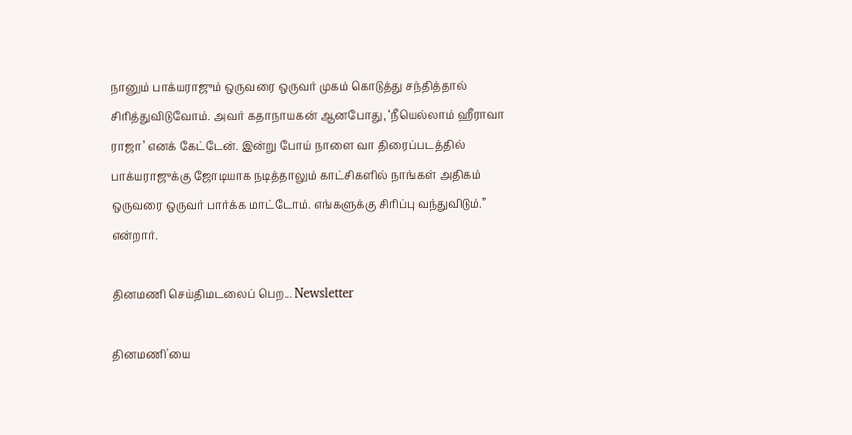நானும் பாக்யராஜும் ஒருவரை ஒருவர் முகம் கொடுத்து சந்தித்தால் சிரித்துவிடுவோம். அவர் கதாநாயகன் ஆனபோது, ‘நீயெல்லாம் ஹீராவா ராஜா’ எனக் கேட்டேன். இன்று போய் நாளை வா திரைப்படத்தில் பாக்யராஜுக்கு ஜோடியாக நடித்தாலும் காட்சிகளில் நாங்கள் அதிகம் ஒருவரை ஒருவர் பார்க்க மாட்டோம். எங்களுக்கு சிரிப்பு வந்துவிடும்.” என்றார்.

தினமணி செய்திமடலைப் பெற... Newsletter

தினமணி'யை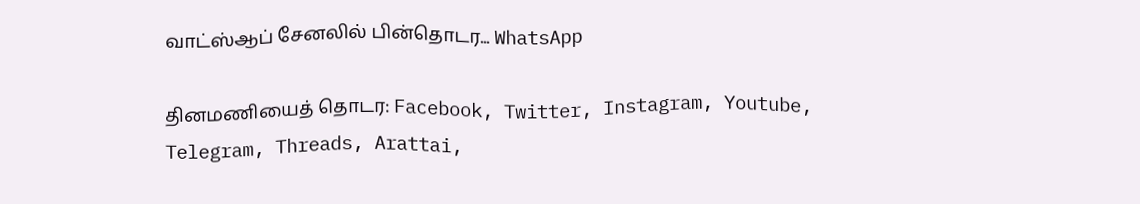வாட்ஸ்ஆப் சேனலில் பின்தொடர... WhatsApp

தினமணியைத் தொடர: Facebook, Twitter, Instagram, Youtube, Telegram, Threads, Arattai,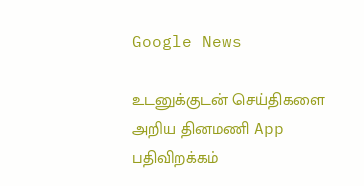Google News

உடனுக்குடன் செய்திகளை அறிய தினமணி App பதிவிறக்கம்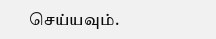செய்யவும்.